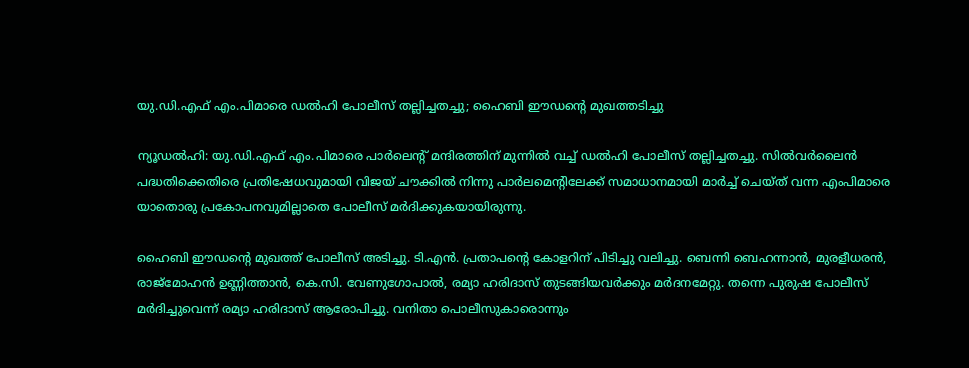യു.ഡി.എഫ് എം.പിമാരെ ഡല്‍ഹി പോലീസ് തല്ലിച്ചതച്ചു; ഹൈബി ഈഡന്റെ മുഖത്തടിച്ചു

ന്യൂഡല്‍ഹി: യു.ഡി.എഫ് എം.പിമാരെ പാര്‍ലെന്റ് മന്ദിരത്തിന് മുന്നില്‍ വച്ച് ഡല്‍ഹി പോലീസ് തല്ലിച്ചതച്ചു. സില്‍വര്‍ലൈന്‍ പദ്ധതിക്കെതിരെ പ്രതിഷേധവുമായി വിജയ് ചൗക്കില്‍ നിന്നു പാര്‍ലമെന്റിലേക്ക് സമാധാനമായി മാര്‍ച്ച് ചെയ്ത് വന്ന എംപിമാരെ യാതൊരു പ്രകോപനവുമില്ലാതെ പോലീസ് മര്‍ദിക്കുകയായിരുന്നു.

ഹൈബി ഈഡന്റെ മുഖത്ത് പോലീസ് അടിച്ചു. ടി.എന്‍. പ്രതാപന്റെ കോളറിന് പിടിച്ചു വലിച്ചു. ബെന്നി ബെഹന്നാന്‍, മുരളീധരന്‍, രാജ്‌മോഹന്‍ ഉണ്ണിത്താന്‍, കെ.സി. വേണുഗോപാല്‍, രമ്യാ ഹരിദാസ് തുടങ്ങിയവര്‍ക്കും മര്‍ദനമേറ്റു. തന്നെ പുരുഷ പോലീസ് മര്‍ദിച്ചുവെന്ന് രമ്യാ ഹരിദാസ് ആരോപിച്ചു. വനിതാ പൊലീസുകാരൊന്നും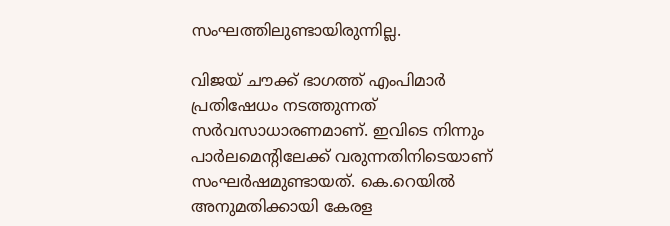സംഘത്തിലുണ്ടായിരുന്നില്ല.

വിജയ് ചൗക്ക് ഭാഗത്ത് എംപിമാര്‍ പ്രതിഷേധം നടത്തുന്നത് സര്‍വസാധാരണമാണ്. ഇവിടെ നിന്നും പാര്‍ലമെന്റിലേക്ക് വരുന്നതിനിടെയാണ് സംഘര്‍ഷമുണ്ടായത്. കെ.റെയില്‍ അനുമതിക്കായി കേരള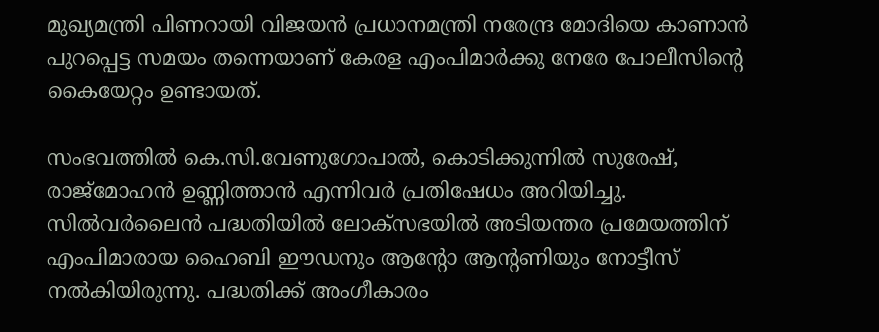മുഖ്യമന്ത്രി പിണറായി വിജയന്‍ പ്രധാനമന്ത്രി നരേന്ദ്ര മോദിയെ കാണാന്‍ പുറപ്പെട്ട സമയം തന്നെയാണ് കേരള എംപിമാര്‍ക്കു നേരേ പോലീസിന്റെ കൈയേറ്റം ഉണ്ടായത്.

സംഭവത്തില്‍ കെ.സി.വേണുഗോപാല്‍, കൊടിക്കുന്നില്‍ സുരേഷ്, രാജ്‌മോഹന്‍ ഉണ്ണിത്താന്‍ എന്നിവര്‍ പ്രതിഷേധം അറിയിച്ചു. സില്‍വര്‍ലൈന്‍ പദ്ധതിയില്‍ ലോക്സഭയില്‍ അടിയന്തര പ്രമേയത്തിന് എംപിമാരായ ഹൈബി ഈഡനും ആന്റോ ആന്റണിയും നോട്ടീസ് നല്‍കിയിരുന്നു. പദ്ധതിക്ക് അംഗീകാരം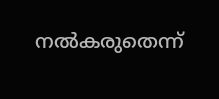നല്‍കരുതെന്ന്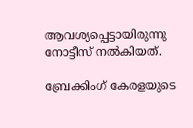ആവശ്യപ്പെട്ടായിരുന്നു നോട്ടീസ് നല്‍കിയത്.

ബ്രേക്കിംഗ് കേരളയുടെ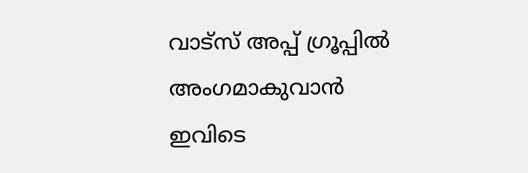വാട്സ് അപ്പ് ഗ്രൂപ്പിൽ അംഗമാകുവാൻ ഇവിടെ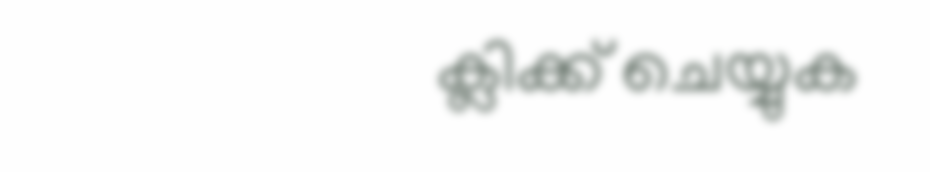ക്ലിക്ക് ചെയ്യുക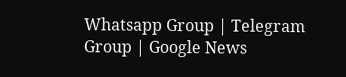Whatsapp Group | Telegram Group | Google News